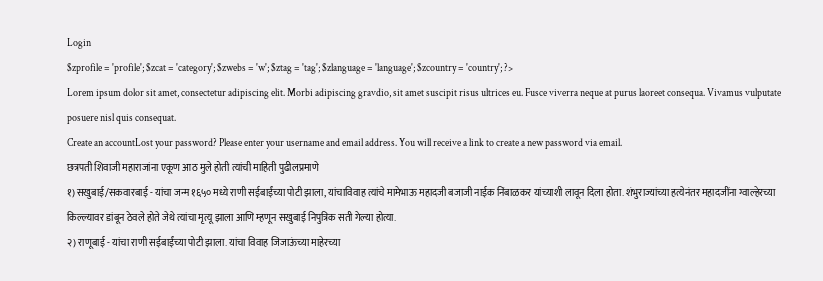Login
$zprofile = 'profile'; $zcat = 'category'; $zwebs = 'w'; $ztag = 'tag'; $zlanguage = 'language'; $zcountry = 'country'; ?>
Lorem ipsum dolor sit amet, consectetur adipiscing elit. Morbi adipiscing gravdio, sit amet suscipit risus ultrices eu. Fusce viverra neque at purus laoreet consequa. Vivamus vulputate posuere nisl quis consequat.
Create an accountLost your password? Please enter your username and email address. You will receive a link to create a new password via email.
छत्रपती शिवाजी महाराजांना एकूण आठ मुले होती त्यांची माहिती पुढीलप्रमाणे
१) सखुबाई/सकवारबाई - यांचा जन्म १६५० मध्ये राणी सईबाईंच्या पोटी झाला, यांचाविवाह त्यांचे मामेभाऊ महादजी बजाजी नाईक निंबाळकर यांच्याशी लावून दिला होता. शंभुराज्यांच्या हत्येनंतर महादजींना ग्वाल्हेरच्या किल्ल्यावर डांबून ठेवले होते जेथे त्यांचा मृत्यू झाला आणि म्हणून सखुबाई निपुत्रिक सती गेल्या होत्या.
२) राणूबाई - यांचा राणी सईबाईंच्या पोटी झाला. यांचा विवाह जिजाऊंच्या माहेरच्या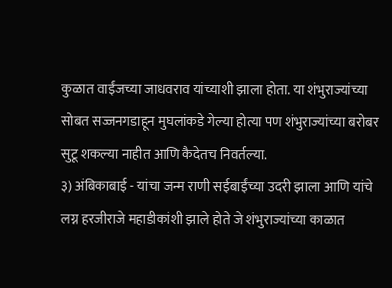कुळात वाईंजच्या जाधवराव यांच्याशी झाला होता. या शंभुराज्यांच्या सोबत सज्जनगडाहून मुघलांकडे गेल्या होत्या पण शंभुराज्यांच्या बरोबर सुटू शकल्या नाहीत आणि कैदेतच निवर्तल्या.
३) अंबिकाबाई - यांचा जन्म राणी सईबाईंच्या उदरी झाला आणि यांचे लग्न हरजीराजे महाडीकांशी झाले होते जे शंभुराज्यांच्या काळात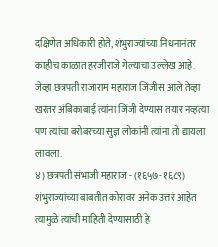दक्षिणेत अधिकारी होते, शंभुराज्यांच्या निधनानंतर काहीच काळात हरजीराजे गेल्याचा उल्लेख आहे. जेव्हा छत्रपती राजाराम महाराज जिंजीस आले तेव्हा खरतर अंबिकाबाई त्यांना जिंजी देण्यास तयार नव्हत्या पण त्यांचा बरोबरच्या सुज्ञ लोकांनी त्यांना तो द्यायला लावला.
४) छत्रपती संभाजी महाराज - (१६५७-१६८९) शंभुराज्यांच्या बाबतीत कोरावर अनेक उत्तरं आहेत त्यामुळे त्यांची माहिती देण्यासाठी हे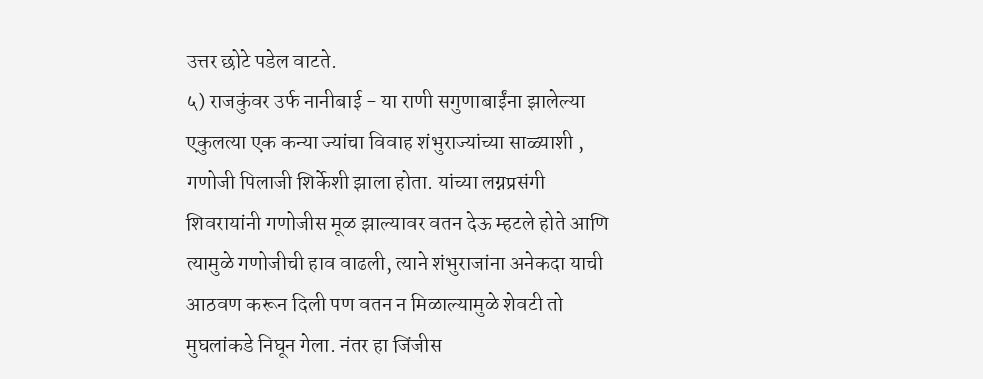उत्तर छोटे पडेल वाटते.
५) राजकुंवर उर्फ नानीबाई - या राणी सगुणाबाईंना झालेल्या एकुलत्या एक कन्या ज्यांचा विवाह शंभुराज्यांच्या साळ्याशी , गणोजी पिलाजी शिर्केशी झाला होता. यांच्या लग्नप्रसंगी शिवरायांनी गणोजीस मूळ झाल्यावर वतन देऊ म्हटले होते आणि त्यामुळे गणोजीची हाव वाढली, त्याने शंभुराजांना अनेकदा याची आठवण करून दिली पण वतन न मिळाल्यामुळे शेवटी तो मुघलांकडे निघून गेला. नंतर हा जिंजीस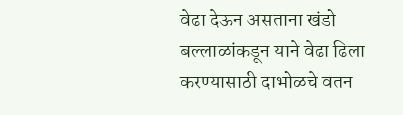वेढा देऊन असताना खंडो बल्लाळांकडून याने वेढा ढिला करण्यासाठी दाभोळचे वतन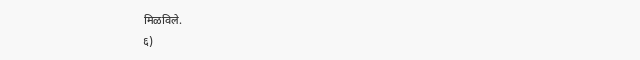मिळविले.
६)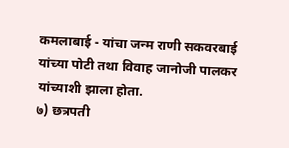कमलाबाई - यांचा जन्म राणी सकवरबाई यांच्या पोटी तथा विवाह जानोजी पालकर यांच्याशी झाला होता.
७) छत्रपती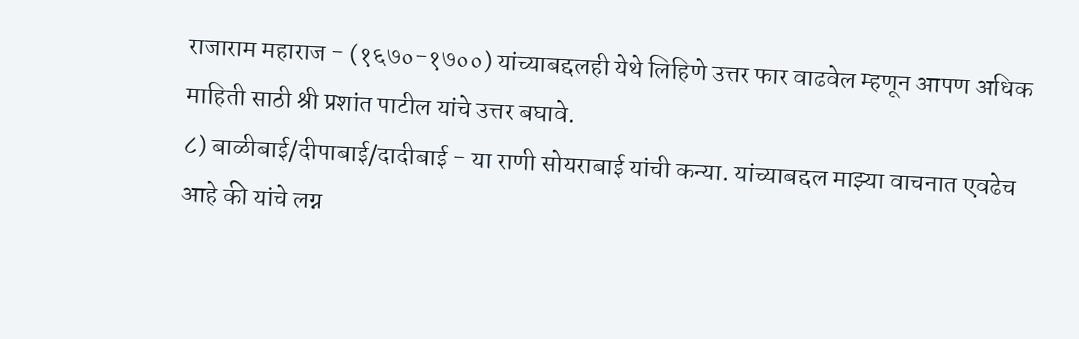राजाराम महाराज - (१६७०-१७००) यांच्याबद्दलही येथे लिहिणे उत्तर फार वाढवेल म्हणून आपण अधिक माहिती साठी श्री प्रशांत पाटील यांचे उत्तर बघावे.
८) बाळीबाई/दीपाबाई/दादीबाई - या राणी सोयराबाई यांची कन्या. यांच्याबद्दल माझ्या वाचनात एवढेच आहे की यांचे लग्न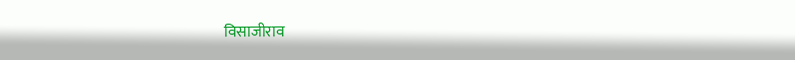विसाजीराव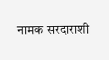नामक सरदाराशी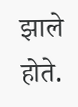झाले होते.